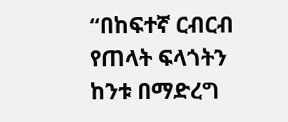“በከፍተኛ ርብርብ የጠላት ፍላጎትን ከንቱ በማድረግ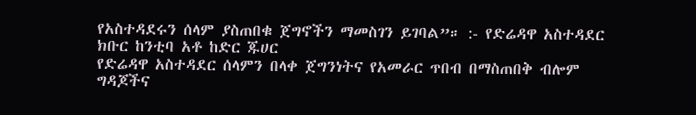የአስተዳደሩን ሰላም ያስጠበቁ ጀግኖችን ማመስገን ይገባል”። :- የድሬዳዋ አስተዳደር ክቡር ከንቲባ አቶ ከድር ጁሀር
የድሬዳዋ አስተዳደር ሰላምን በላቀ ጀግንነትና የአመራር ጥበብ በማስጠበቅ ብሎም ግዳጆችና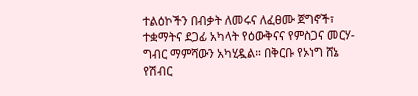ተልዕኮችን በብቃት ለመሩና ለፈፀሙ ጀግኖች፣ ተቋማትና ደጋፊ አካላት የዕውቅናና የምስጋና መርሃ-ግብር ማምሻውን አካሂዷል። በቅርቡ የኦነግ ሸኔ የሽብር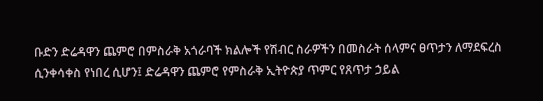ቡድን ድሬዳዋን ጨምሮ በምስራቅ አጎራባች ክልሎች የሽብር ስራዎችን በመስራት ሰላምና ፀጥታን ለማደፍረስ ሲንቀሳቀስ የነበረ ሲሆን፤ ድሬዳዋን ጨምሮ የምስራቅ ኢትዮጵያ ጥምር የጸጥታ ኃይል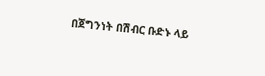በጀግንነት በሽብር ቡድኑ ላይ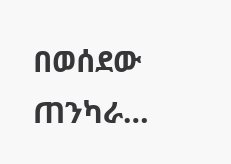በወሰደው ጠንካራ…